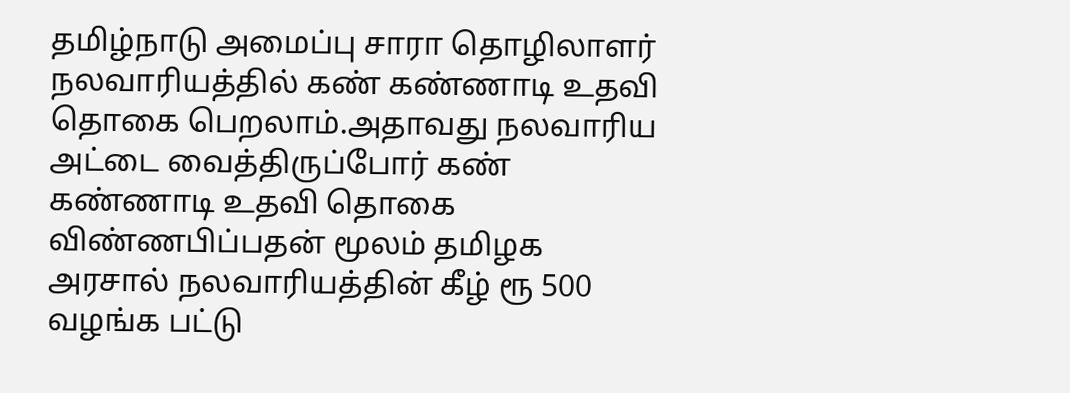தமிழ்நாடு அமைப்பு சாரா தொழிலாளர் நலவாரியத்தில் கண் கண்ணாடி உதவி தொகை பெறலாம்.அதாவது நலவாரிய அட்டை வைத்திருப்போர் கண் கண்ணாடி உதவி தொகை விண்ணபிப்பதன் மூலம் தமிழக அரசால் நலவாரியத்தின் கீழ் ரூ 500 வழங்க பட்டு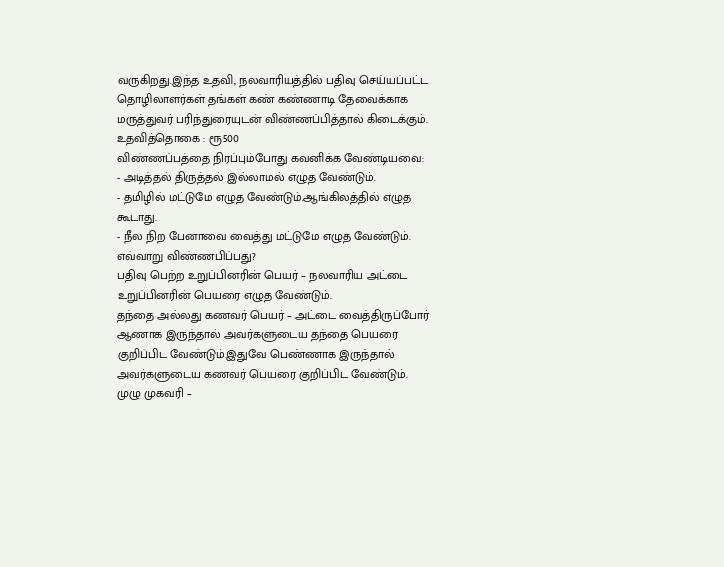வருகிறது.இந்த உதவி, நலவாரியத்தில் பதிவு செய்யப்பட்ட தொழிலாளர்கள் தங்கள் கண் கண்ணாடி தேவைக்காக மருத்துவர் பரிந்துரையுடன் விண்ணப்பித்தால் கிடைக்கும்.
உதவித்தொகை : ரூ500
விண்ணப்பத்தை நிரப்பும்போது கவனிக்க வேண்டியவை:
- அடித்தல் திருத்தல் இல்லாமல் எழுத வேண்டும்.
- தமிழில் மட்டுமே எழுத வேண்டும்.ஆங்கிலத்தில் எழுத கூடாது.
- நீல நிற பேனாவை வைத்து மட்டுமே எழுத வேண்டும்.
எவ்வாறு விண்ணபிப்பது?
பதிவு பெற்ற உறுப்பினரின் பெயர் – நலவாரிய அட்டை உறுப்பினரின் பெயரை எழுத வேண்டும்.
தந்தை அல்லது கணவர் பெயர் – அட்டை வைத்திருப்போர் ஆணாக இருந்தால் அவர்களுடைய தந்தை பெயரை குறிப்பிட வேண்டும்.இதுவே பெண்ணாக இருந்தால் அவர்களுடைய கணவர் பெயரை குறிப்பிட வேண்டும்.
முழு முகவரி –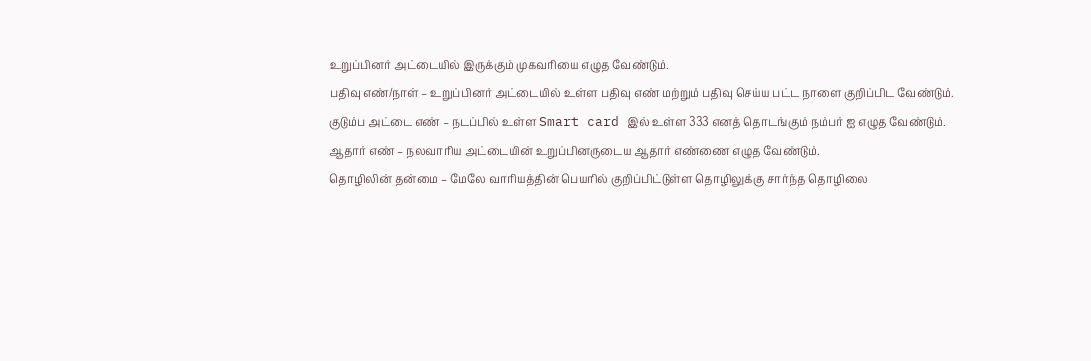உறுப்பினர் அட்டையில் இருக்கும் முகவரியை எழுத வேண்டும்.
பதிவு எண்/நாள் – உறுப்பினர் அட்டையில் உள்ள பதிவு எண் மற்றும் பதிவு செய்ய பட்ட நாளை குறிப்பிட வேண்டும்.
குடும்ப அட்டை எண் – நடப்பில் உள்ள Smart card இல் உள்ள 333 எனத் தொடங்கும் நம்பர் ஐ எழுத வேண்டும்.
ஆதார் எண் – நலவாரிய அட்டையின் உறுப்பினருடைய ஆதார் எண்ணை எழுத வேண்டும்.
தொழிலின் தன்மை – மேலே வாரியத்தின் பெயரில் குறிப்பிட்டுள்ள தொழிலுக்கு சார்ந்த தொழிலை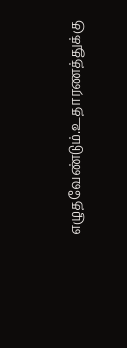எழுதவேண்டும்.உதாரணத்துக்கு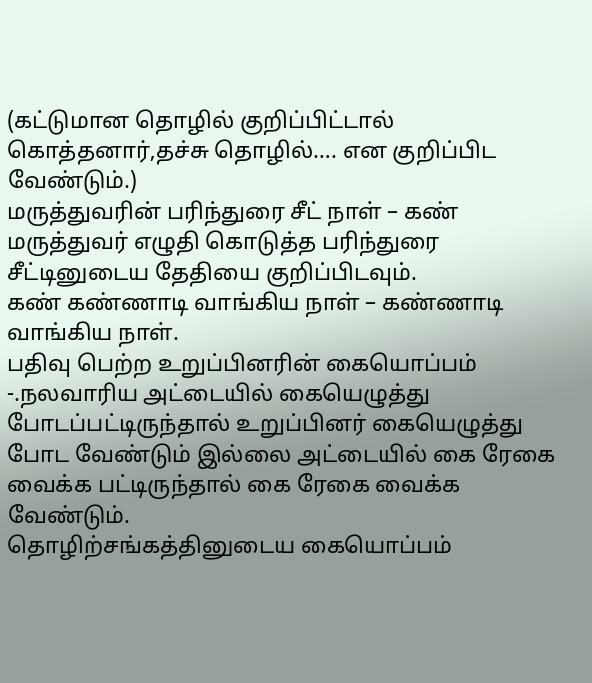(கட்டுமான தொழில் குறிப்பிட்டால் கொத்தனார்,தச்சு தொழில்…. என குறிப்பிட வேண்டும்.)
மருத்துவரின் பரிந்துரை சீட் நாள் – கண் மருத்துவர் எழுதி கொடுத்த பரிந்துரை சீட்டினுடைய தேதியை குறிப்பிடவும்.
கண் கண்ணாடி வாங்கிய நாள் – கண்ணாடி வாங்கிய நாள்.
பதிவு பெற்ற உறுப்பினரின் கையொப்பம் -.நலவாரிய அட்டையில் கையெழுத்து போடப்பட்டிருந்தால் உறுப்பினர் கையெழுத்து போட வேண்டும் இல்லை அட்டையில் கை ரேகை வைக்க பட்டிருந்தால் கை ரேகை வைக்க வேண்டும்.
தொழிற்சங்கத்தினுடைய கையொப்பம்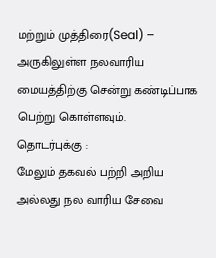மற்றும் முத்திரை(Seal) – அருகிலுள்ள நலவாரிய மையத்திற்கு சென்று கண்டிப்பாக பெற்று கொள்ளவும்.
தொடர்புக்கு :
மேலும் தகவல் பற்றி அறிய அல்லது நல வாரிய சேவை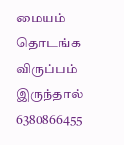மையம் தொடங்க விருப்பம் இருந்தால் 6380866455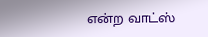என்ற வாட்ஸ்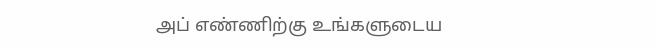அப் எண்ணிற்கு உங்களுடைய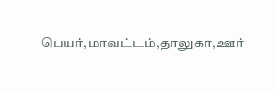பெயர்,மாவட்டம்,தாலுகா,ஊர்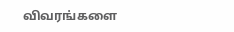விவரங்களை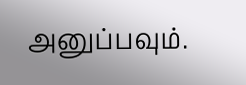அனுப்பவும்.